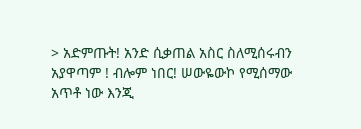> አድምጡት! አንድ ሲቃጠል አስር ስለሚሰሩብን አያዋጣም ! ብሎም ነበር! ሠውዬውኮ የሚሰማው አጥቶ ነው እንጂ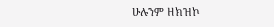ሁሉንም ዘክዝኮ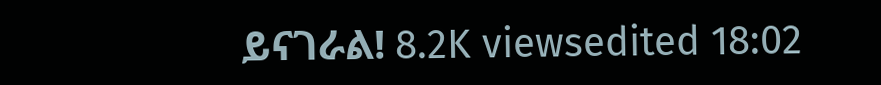ይናገራል! 8.2K viewsedited 18:02